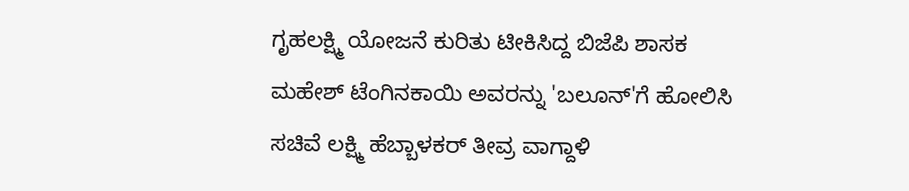ಗೃಹಲಕ್ಷ್ಮಿ ಯೋಜನೆ ಕುರಿತು ಟೀಕಿಸಿದ್ದ ಬಿಜೆಪಿ ಶಾಸಕ ಮಹೇಶ್ ಟೆಂಗಿನಕಾಯಿ ಅವರನ್ನು 'ಬಲೂನ್'ಗೆ ಹೋಲಿಸಿ ಸಚಿವೆ ಲಕ್ಷ್ಮಿ ಹೆಬ್ಬಾಳಕರ್ ತೀವ್ರ ವಾಗ್ದಾಳಿ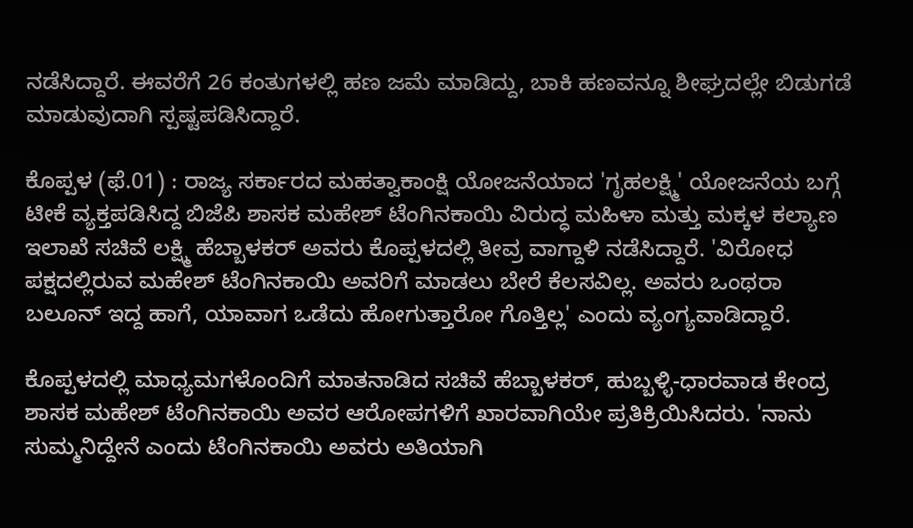ನಡೆಸಿದ್ದಾರೆ. ಈವರೆಗೆ 26 ಕಂತುಗಳಲ್ಲಿ ಹಣ ಜಮೆ ಮಾಡಿದ್ದು, ಬಾಕಿ ಹಣವನ್ನೂ ಶೀಘ್ರದಲ್ಲೇ ಬಿಡುಗಡೆ ಮಾಡುವುದಾಗಿ ಸ್ಪಷ್ಟಪಡಿಸಿದ್ದಾರೆ.

ಕೊಪ್ಪಳ (ಫೆ.01) : ರಾಜ್ಯ ಸರ್ಕಾರದ ಮಹತ್ವಾಕಾಂಕ್ಷಿ ಯೋಜನೆಯಾದ 'ಗೃಹಲಕ್ಷ್ಮಿ' ಯೋಜನೆಯ ಬಗ್ಗೆ ಟೀಕೆ ವ್ಯಕ್ತಪಡಿಸಿದ್ದ ಬಿಜೆಪಿ ಶಾಸಕ ಮಹೇಶ್ ಟೆಂಗಿನಕಾಯಿ ವಿರುದ್ಧ ಮಹಿಳಾ ಮತ್ತು ಮಕ್ಕಳ ಕಲ್ಯಾಣ ಇಲಾಖೆ ಸಚಿವೆ ಲಕ್ಷ್ಮಿ ಹೆಬ್ಬಾಳಕರ್ ಅವರು ಕೊಪ್ಪಳದಲ್ಲಿ ತೀವ್ರ ವಾಗ್ದಾಳಿ ನಡೆಸಿದ್ದಾರೆ. 'ವಿರೋಧ ಪಕ್ಷದಲ್ಲಿರುವ ಮಹೇಶ್ ಟೆಂಗಿನಕಾಯಿ ಅವರಿಗೆ ಮಾಡಲು ಬೇರೆ ಕೆಲಸವಿಲ್ಲ. ಅವರು ಒಂಥರಾ ಬಲೂನ್ ಇದ್ದ ಹಾಗೆ, ಯಾವಾಗ ಒಡೆದು ಹೋಗುತ್ತಾರೋ ಗೊತ್ತಿಲ್ಲ' ಎಂದು ವ್ಯಂಗ್ಯವಾಡಿದ್ದಾರೆ.

ಕೊಪ್ಪಳದಲ್ಲಿ ಮಾಧ್ಯಮಗಳೊಂದಿಗೆ ಮಾತನಾಡಿದ ಸಚಿವೆ ಹೆಬ್ಬಾಳಕರ್, ಹುಬ್ಬಳ್ಳಿ-ಧಾರವಾಡ ಕೇಂದ್ರ ಶಾಸಕ ಮಹೇಶ್ ಟೆಂಗಿನಕಾಯಿ ಅವರ ಆರೋಪಗಳಿಗೆ ಖಾರವಾಗಿಯೇ ಪ್ರತಿಕ್ರಿಯಿಸಿದರು. 'ನಾನು ಸುಮ್ಮನಿದ್ದೇನೆ ಎಂದು ಟೆಂಗಿನಕಾಯಿ ಅವರು ಅತಿಯಾಗಿ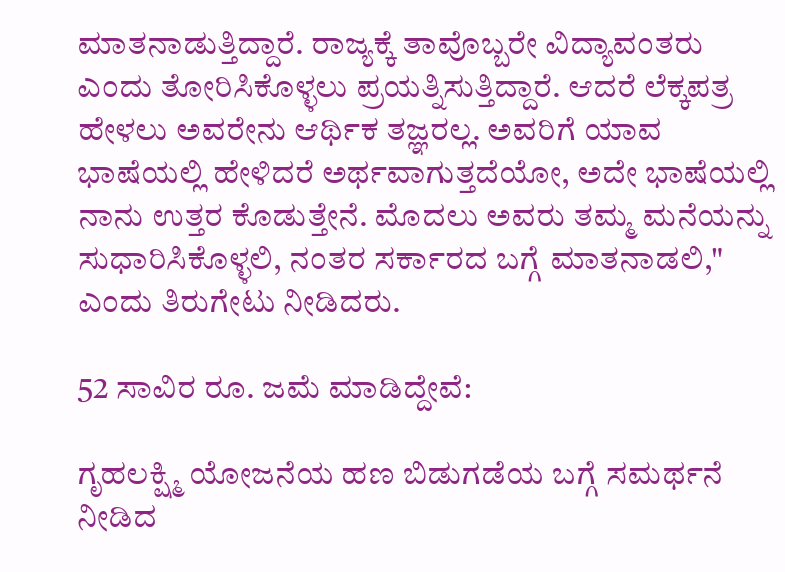ಮಾತನಾಡುತ್ತಿದ್ದಾರೆ. ರಾಜ್ಯಕ್ಕೆ ತಾವೊಬ್ಬರೇ ವಿದ್ಯಾವಂತರು ಎಂದು ತೋರಿಸಿಕೊಳ್ಳಲು ಪ್ರಯತ್ನಿಸುತ್ತಿದ್ದಾರೆ. ಆದರೆ ಲೆಕ್ಕಪತ್ರ ಹೇಳಲು ಅವರೇನು ಆರ್ಥಿಕ ತಜ್ಞರಲ್ಲ. ಅವರಿಗೆ ಯಾವ ಭಾಷೆಯಲ್ಲಿ ಹೇಳಿದರೆ ಅರ್ಥವಾಗುತ್ತದೆಯೋ, ಅದೇ ಭಾಷೆಯಲ್ಲಿ ನಾನು ಉತ್ತರ ಕೊಡುತ್ತೇನೆ. ಮೊದಲು ಅವರು ತಮ್ಮ ಮನೆಯನ್ನು ಸುಧಾರಿಸಿಕೊಳ್ಳಲಿ, ನಂತರ ಸರ್ಕಾರದ ಬಗ್ಗೆ ಮಾತನಾಡಲಿ," ಎಂದು ತಿರುಗೇಟು ನೀಡಿದರು.

52 ಸಾವಿರ ರೂ. ಜಮೆ ಮಾಡಿದ್ದೇವೆ:

ಗೃಹಲಕ್ಷ್ಮಿ ಯೋಜನೆಯ ಹಣ ಬಿಡುಗಡೆಯ ಬಗ್ಗೆ ಸಮರ್ಥನೆ ನೀಡಿದ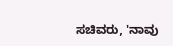ಸಚಿವರು, 'ನಾವು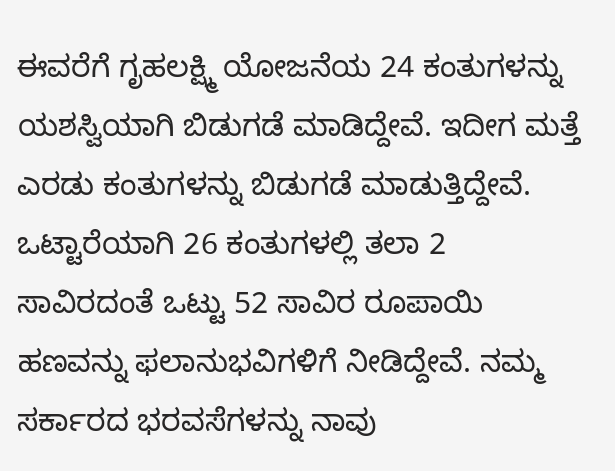ಈವರೆಗೆ ಗೃಹಲಕ್ಷ್ಮಿ ಯೋಜನೆಯ 24 ಕಂತುಗಳನ್ನು ಯಶಸ್ವಿಯಾಗಿ ಬಿಡುಗಡೆ ಮಾಡಿದ್ದೇವೆ. ಇದೀಗ ಮತ್ತೆ ಎರಡು ಕಂತುಗಳನ್ನು ಬಿಡುಗಡೆ ಮಾಡುತ್ತಿದ್ದೇವೆ. ಒಟ್ಟಾರೆಯಾಗಿ 26 ಕಂತುಗಳಲ್ಲಿ ತಲಾ 2 ಸಾವಿರದಂತೆ ಒಟ್ಟು 52 ಸಾವಿರ ರೂಪಾಯಿ ಹಣವನ್ನು ಫಲಾನುಭವಿಗಳಿಗೆ ನೀಡಿದ್ದೇವೆ. ನಮ್ಮ ಸರ್ಕಾರದ ಭರವಸೆಗಳನ್ನು ನಾವು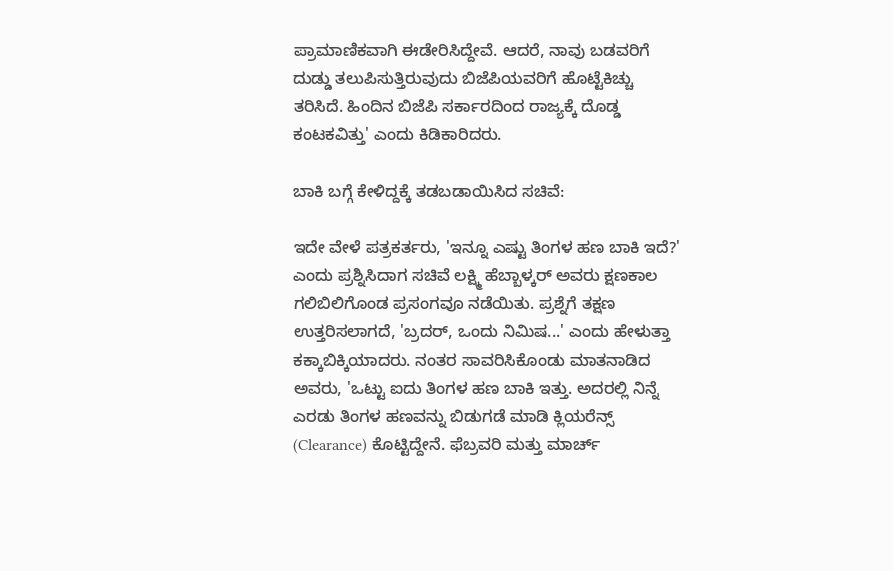ಪ್ರಾಮಾಣಿಕವಾಗಿ ಈಡೇರಿಸಿದ್ದೇವೆ. ಆದರೆ, ನಾವು ಬಡವರಿಗೆ ದುಡ್ಡು ತಲುಪಿಸುತ್ತಿರುವುದು ಬಿಜೆಪಿಯವರಿಗೆ ಹೊಟ್ಟೆಕಿಚ್ಚು ತರಿಸಿದೆ. ಹಿಂದಿನ ಬಿಜೆಪಿ ಸರ್ಕಾರದಿಂದ ರಾಜ್ಯಕ್ಕೆ ದೊಡ್ಡ ಕಂಟಕವಿತ್ತು' ಎಂದು ಕಿಡಿಕಾರಿದರು.

ಬಾಕಿ ಬಗ್ಗೆ ಕೇಳಿದ್ದಕ್ಕೆ ತಡಬಡಾಯಿಸಿದ ಸಚಿವೆ:

ಇದೇ ವೇಳೆ ಪತ್ರಕರ್ತರು, 'ಇನ್ನೂ ಎಷ್ಟು ತಿಂಗಳ ಹಣ ಬಾಕಿ ಇದೆ?' ಎಂದು ಪ್ರಶ್ನಿಸಿದಾಗ ಸಚಿವೆ ಲಕ್ಷ್ಮಿ ಹೆಬ್ಬಾಳ್ಕರ್ ಅವರು ಕ್ಷಣಕಾಲ ಗಲಿಬಿಲಿಗೊಂಡ ಪ್ರಸಂಗವೂ ನಡೆಯಿತು. ಪ್ರಶ್ನೆಗೆ ತಕ್ಷಣ ಉತ್ತರಿಸಲಾಗದೆ, 'ಬ್ರದರ್, ಒಂದು ನಿಮಿಷ...' ಎಂದು ಹೇಳುತ್ತಾ ಕಕ್ಕಾಬಿಕ್ಕಿಯಾದರು. ನಂತರ ಸಾವರಿಸಿಕೊಂಡು ಮಾತನಾಡಿದ ಅವರು, 'ಒಟ್ಟು ಐದು ತಿಂಗಳ ಹಣ ಬಾಕಿ ಇತ್ತು. ಅದರಲ್ಲಿ ನಿನ್ನೆ ಎರಡು ತಿಂಗಳ ಹಣವನ್ನು ಬಿಡುಗಡೆ ಮಾಡಿ ಕ್ಲಿಯರೆನ್ಸ್ (Clearance) ಕೊಟ್ಟಿದ್ದೇನೆ. ಫೆಬ್ರವರಿ ಮತ್ತು ಮಾರ್ಚ್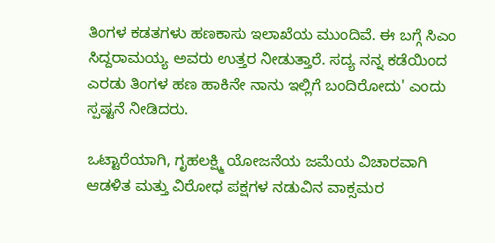ತಿಂಗಳ ಕಡತಗಳು ಹಣಕಾಸು ಇಲಾಖೆಯ ಮುಂದಿವೆ. ಈ ಬಗ್ಗೆ ಸಿಎಂ ಸಿದ್ದರಾಮಯ್ಯ ಅವರು ಉತ್ತರ ನೀಡುತ್ತಾರೆ. ಸದ್ಯ ನನ್ನ ಕಡೆಯಿಂದ ಎರಡು ತಿಂಗಳ ಹಣ ಹಾಕಿನೇ ನಾನು ಇಲ್ಲಿಗೆ ಬಂದಿರೋದು' ಎಂದು ಸ್ಪಷ್ಟನೆ ನೀಡಿದರು.

ಒಟ್ಟಾರೆಯಾಗಿ, ಗೃಹಲಕ್ಷ್ಮಿ ಯೋಜನೆಯ ಜಮೆಯ ವಿಚಾರವಾಗಿ ಆಡಳಿತ ಮತ್ತು ವಿರೋಧ ಪಕ್ಷಗಳ ನಡುವಿನ ವಾಕ್ಸಮರ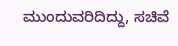ಮುಂದುವರಿದಿದ್ದು, ಸಚಿವೆ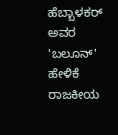ಹೆಬ್ಬಾಳಕರ್ ಅವರ 'ಬಲೂನ್' ಹೇಳಿಕೆ ರಾಜಕೀಯ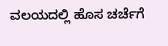ವಲಯದಲ್ಲಿ ಹೊಸ ಚರ್ಚೆಗೆ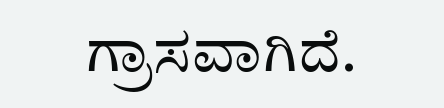ಗ್ರಾಸವಾಗಿದೆ.